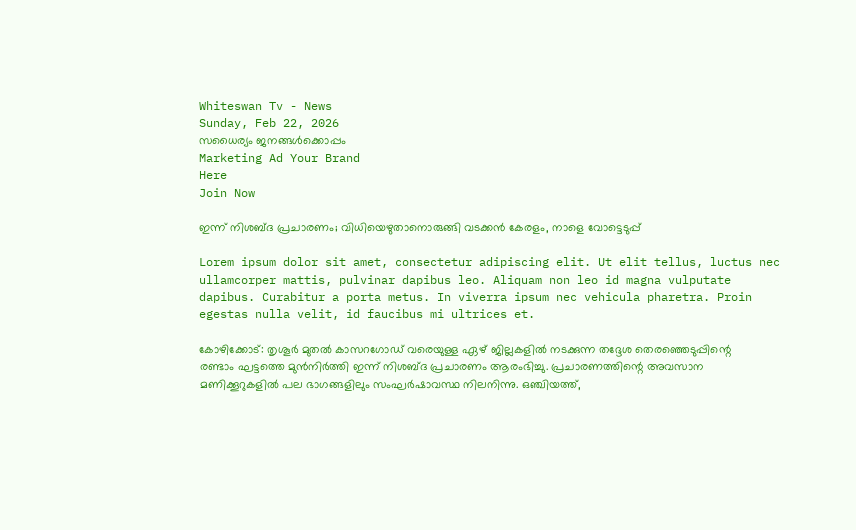Whiteswan Tv - News
Sunday, Feb 22, 2026
സധൈര്യം ജനങ്ങൾക്കൊപ്പം
Marketing Ad Your Brand
Here
Join Now

ഇന്ന് നിശബ്ദ പ്രചാരണം; വിധിയെഴുതാനൊരുങ്ങി വടക്കൻ കേരളം, നാളെ വോട്ടെടുപ്പ്

Lorem ipsum dolor sit amet, consectetur adipiscing elit. Ut elit tellus, luctus nec ullamcorper mattis, pulvinar dapibus leo. Aliquam non leo id magna vulputate dapibus. Curabitur a porta metus. In viverra ipsum nec vehicula pharetra. Proin egestas nulla velit, id faucibus mi ultrices et.

കോഴിക്കോട്: തൃശൂർ മുതൽ കാസറഗോഡ് വരെയുള്ള ഏഴ് ജില്ലകളിൽ നടക്കുന്ന തദ്ദേശ തെരഞ്ഞെടുപ്പിന്റെ രണ്ടാം ഘട്ടത്തെ മുൻനിർത്തി ഇന്ന് നിശബ്‌ദ പ്രചാരണം ആരംഭിച്ചു. പ്രചാരണത്തിന്റെ അവസാന മണിക്കൂറുകളിൽ പല ഭാഗങ്ങളിലും സംഘർഷാവസ്ഥ നിലനിന്നു. ഒഞ്ചിയത്ത്,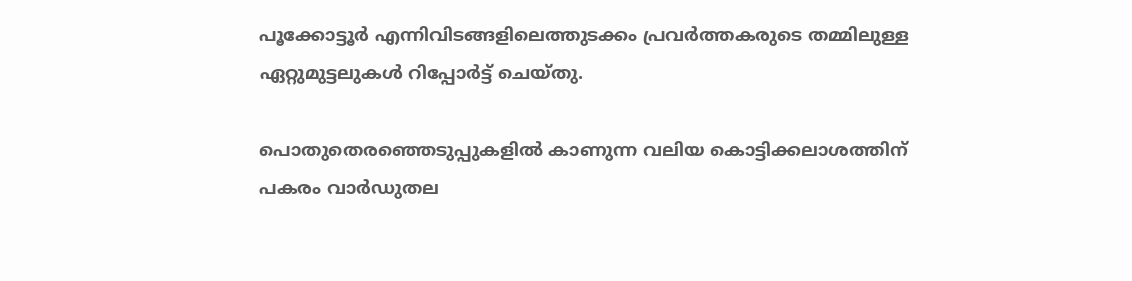പൂക്കോട്ടൂർ എന്നിവിടങ്ങളിലെത്തുടക്കം പ്രവർത്തകരുടെ തമ്മിലുള്ള ഏറ്റുമുട്ടലുകൾ റിപ്പോർട്ട് ചെയ്തു.

പൊതുതെരഞ്ഞെടുപ്പുകളിൽ കാണുന്ന വലിയ കൊട്ടിക്കലാശത്തിന് പകരം വാർഡുതല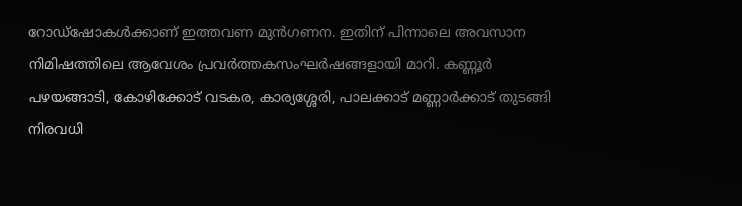റോഡ്‌ഷോകൾക്കാണ് ഇത്തവണ മുൻഗണന. ഇതിന് പിന്നാലെ അവസാന നിമിഷത്തിലെ ആവേശം പ്രവർത്തകസംഘർഷങ്ങളായി മാറി. കണ്ണൂർ പഴയങ്ങാടി, കോഴിക്കോട് വടകര, കാര്യശ്ശേരി, പാലക്കാട് മണ്ണാർക്കാട് തുടങ്ങി നിരവധി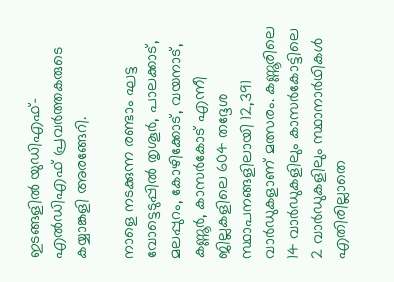ഇടങ്ങളിൽ യുഡിഎഫ്– എൽഡിഎഫ് പ്രവർത്തകരുടെ കയ്യാങ്കളി അരങ്ങേറി.

നാളെ നടക്കുന്ന രണ്ടാം ഘട്ട വോട്ടെടുപ്പിൽ തൃശൂർ, പാലക്കാട്, മലപ്പുറം, കോഴിക്കോട്, വയനാട്, കണ്ണൂർ, കാസർകോട് എന്നീ ജില്ലകളിലെ 604 തദ്ദേശ സ്ഥാപനങ്ങളിലായി 12,391 വാർഡുകളാണ് മത്സരം. കണ്ണൂരിലെ 14 വാർഡുകളിലും കാസർകോട്ടിലെ 2 വാർഡുകളിലും സ്ഥാനാർഥികൾ എതിരില്ലാതെ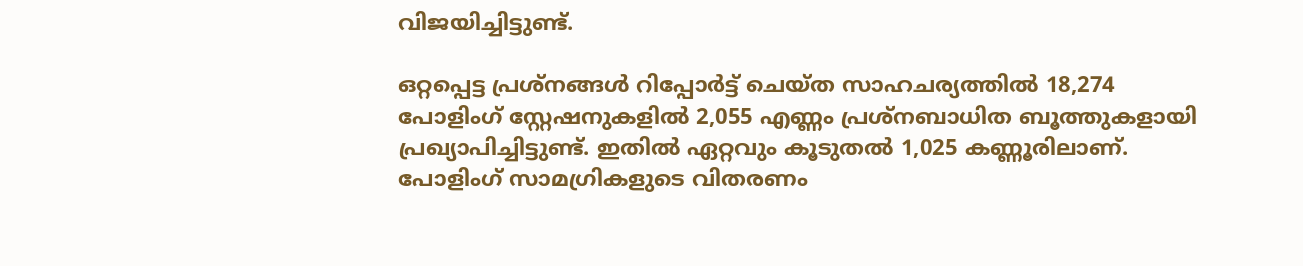വിജയിച്ചിട്ടുണ്ട്.

ഒറ്റപ്പെട്ട പ്രശ്നങ്ങൾ റിപ്പോർട്ട് ചെയ്ത സാഹചര്യത്തിൽ 18,274 പോളിംഗ് സ്റ്റേഷനുകളിൽ 2,055 എണ്ണം പ്രശ്നബാധിത ബൂത്തുകളായി പ്രഖ്യാപിച്ചിട്ടുണ്ട്. ഇതിൽ ഏറ്റവും കൂടുതല്‍ 1,025 കണ്ണൂരിലാണ്. പോളിംഗ് സാമഗ്രികളുടെ വിതരണം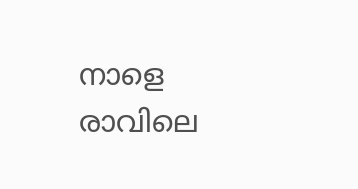നാളെ രാവിലെ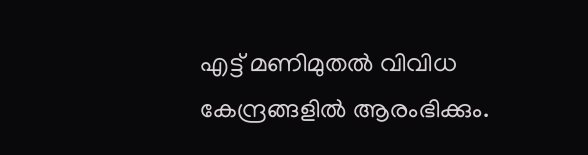എട്ട് മണിമുതൽ വിവിധ കേന്ദ്രങ്ങളിൽ ആരംഭിക്കും.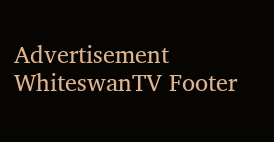Advertisement
WhiteswanTV Footer